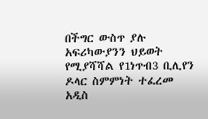በችግር ውስጥ ያሉ አፍሪካውያንን ህይወት የሚያሻሻል የ1ነጥብ3 ቢሊየን ዶላር ስምምነት ተፈረመ
አዲስ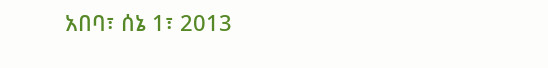አበባ፣ ሰኔ 1፣ 2013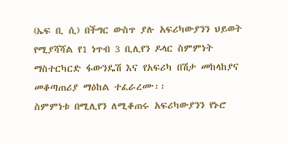(ኤፍ ቢ ሲ) በችግር ውስጥ ያሉ አፍሪካውያንን ህይወት የሚያሻሻል የ1 ነጥብ 3 ቢሊየን ዶላር ስምምነት ማስተርካርድ ፋውንዴሽ እና የአፍሪካ በሽታ መከላከያና መቆጣጠሪያ ማዕከል ተፈራረሙ፡፡
ስምምነቱ በሚሊየን ለሚቆጠሩ አፍሪካውያንን የኑሮ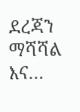ደረጃን ማሻሻል እና…